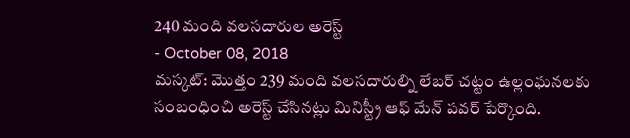240 మంది వలసదారుల అరెస్ట్
- October 08, 2018
మస్కట్: మొత్తం 239 మంది వలసదారుల్ని లేబర్ చట్టం ఉల్లంఘనలకు సంబంధించి అరెస్ట్ చేసినట్లు మినిస్ట్రీ ఆఫ్ మేన్ పవర్ పేర్కొంది.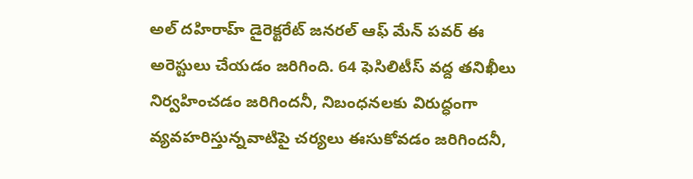అల్ దహిరాహ్ డైరెక్టరేట్ జనరల్ ఆఫ్ మేన్ పవర్ ఈ అరెస్టులు చేయడం జరిగింది. 64 ఫెసిలిటీస్ వద్ద తనిఖీలు నిర్వహించడం జరిగిందనీ, నిబంధనలకు విరుద్ధంగా వ్యవహరిస్తున్నవాటిపై చర్యలు ఈసుకోవడం జరిగిందనీ,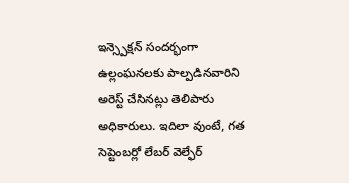ఇన్స్పెక్షన్ సందర్భంగా ఉల్లంఘనలకు పాల్పడినవారిని అరెస్ట్ చేసినట్లు తెలిపారు అధికారులు. ఇదిలా వుంటే, గత సెప్టెంబర్లో లేబర్ వెల్ఫేర్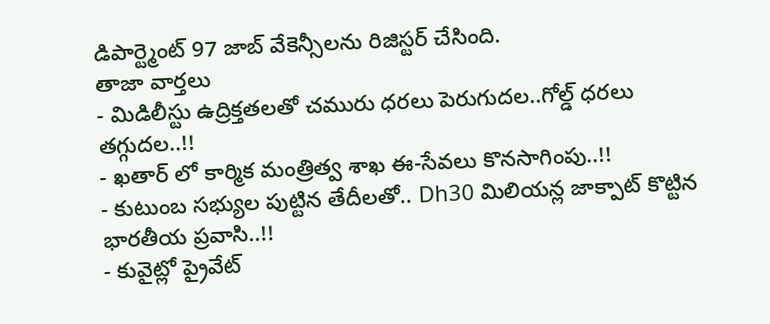డిపార్ట్మెంట్ 97 జాబ్ వేకెన్సీలను రిజిస్టర్ చేసింది.
తాజా వార్తలు
- మిడిలీస్టు ఉద్రిక్తతలతో చమురు ధరలు పెరుగుదల..గోల్డ్ ధరలు తగ్గుదల..!!
- ఖతార్ లో కార్మిక మంత్రిత్వ శాఖ ఈ-సేవలు కొనసాగింపు..!!
- కుటుంబ సభ్యుల పుట్టిన తేదీలతో.. Dh30 మిలియన్ల జాక్పాట్ కొట్టిన భారతీయ ప్రవాసి..!!
- కువైట్లో ప్రైవేట్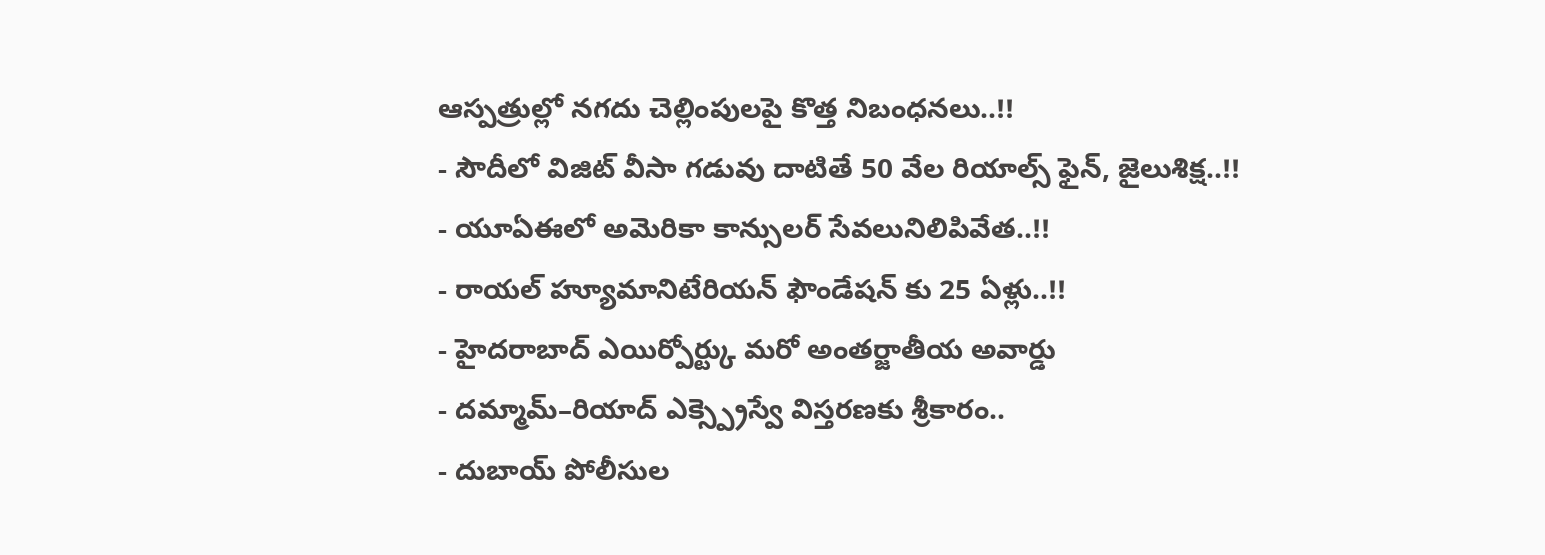ఆస్పత్రుల్లో నగదు చెల్లింపులపై కొత్త నిబంధనలు..!!
- సౌదీలో విజిట్ వీసా గడువు దాటితే 50 వేల రియాల్స్ ఫైన్, జైలుశిక్ష..!!
- యూఏఈలో అమెరికా కాన్సులర్ సేవలునిలిపివేత..!!
- రాయల్ హ్యూమానిటేరియన్ ఫౌండేషన్ కు 25 ఏళ్లు..!!
- హైదరాబాద్ ఎయిర్పోర్ట్కు మరో అంతర్జాతీయ అవార్డు
- దమ్మామ్–రియాద్ ఎక్స్ప్రెస్వే విస్తరణకు శ్రీకారం..
- దుబాయ్ పోలీసుల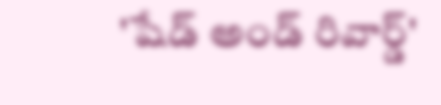'షేడ్ అండ్ రివార్డ్'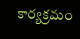కార్యక్రమం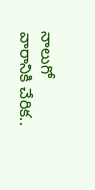నాలుగో వారానికి చేరిక..